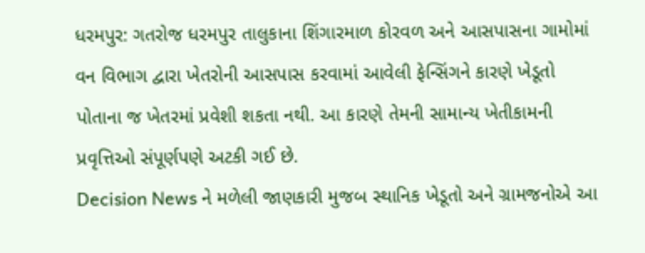ધરમપુર: ગતરોજ ધરમપુર તાલુકાના શિંગારમાળ કોરવળ અને આસપાસના ગામોમાં વન વિભાગ દ્વારા ખેતરોની આસપાસ કરવામાં આવેલી ફેન્સિંગને કારણે ખેડૂતો પોતાના જ ખેતરમાં પ્રવેશી શકતા નથી. આ કારણે તેમની સામાન્ય ખેતીકામની પ્રવૃત્તિઓ સંપૂર્ણપણે અટકી ગઈ છે.
Decision News ને મળેલી જાણકારી મુજબ સ્થાનિક ખેડૂતો અને ગ્રામજનોએ આ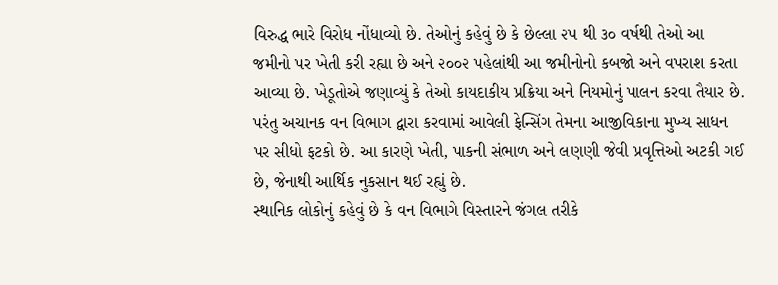વિરુદ્ધ ભારે વિરોધ નોંધાવ્યો છે. તેઓનું કહેવું છે કે છેલ્લા ૨૫ થી ૩૦ વર્ષથી તેઓ આ જમીનો પર ખેતી કરી રહ્યા છે અને ૨૦૦૨ પહેલાંથી આ જમીનોનો કબજો અને વપરાશ કરતા આવ્યા છે. ખેડૂતોએ જણાવ્યું કે તેઓ કાયદાકીય પ્રક્રિયા અને નિયમોનું પાલન કરવા તૈયાર છે. પરંતુ અચાનક વન વિભાગ દ્વારા કરવામાં આવેલી ફેન્સિંગ તેમના આજીવિકાના મુખ્ય સાધન પર સીધો ફટકો છે. આ કારણે ખેતી, પાકની સંભાળ અને લણણી જેવી પ્રવૃત્તિઓ અટકી ગઈ છે, જેનાથી આર્થિક નુકસાન થઈ રહ્યું છે.
સ્થાનિક લોકોનું કહેવું છે કે વન વિભાગે વિસ્તારને જંગલ તરીકે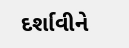દર્શાવીને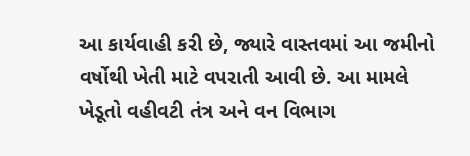આ કાર્યવાહી કરી છે, જ્યારે વાસ્તવમાં આ જમીનો વર્ષોથી ખેતી માટે વપરાતી આવી છે. આ મામલે ખેડૂતો વહીવટી તંત્ર અને વન વિભાગ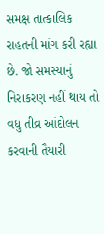સમક્ષ તાત્કાલિક રાહતની માંગ કરી રહ્યા છે. જો સમસ્યાનું નિરાકરણ નહીં થાય તો વધુ તીવ્ર આંદોલન કરવાની તૈયારી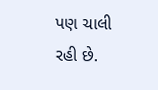પણ ચાલી રહી છે.